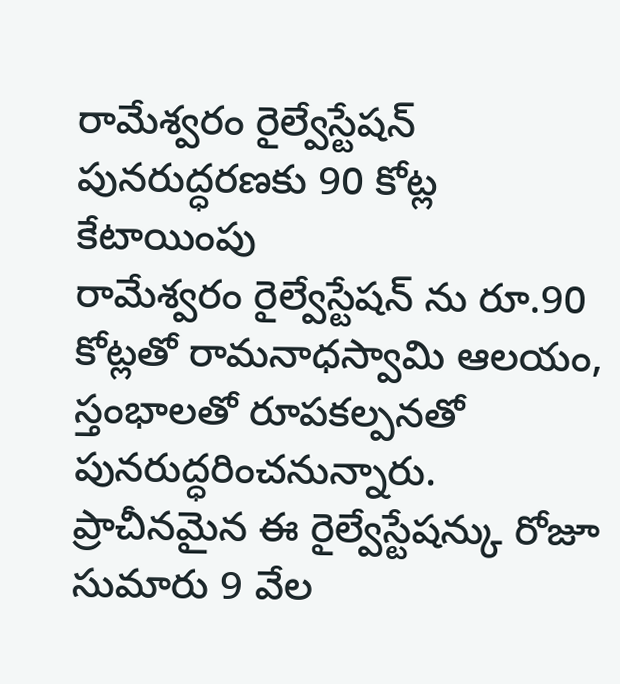రామేశ్వరం రైల్వేస్టేషన్ పునరుద్ధరణకు 90 కోట్ల కేటాయింపు
రామేశ్వరం రైల్వేస్టేషన్ ను రూ.90 కోట్లతో రామనాధస్వామి ఆలయం, స్తంభాలతో రూపకల్పనతో పునరుద్ధరించనున్నారు. ప్రాచీనమైన ఈ రైల్వేస్టేషన్కు రోజూ సుమారు 9 వేల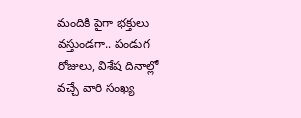మందికి పైగా భక్తులు వస్తుండగా.. పండుగ రోజులు, విశేష దినాల్లో వచ్చే వారి సంఖ్య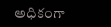అధికంగా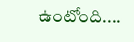ఉంటోంది....